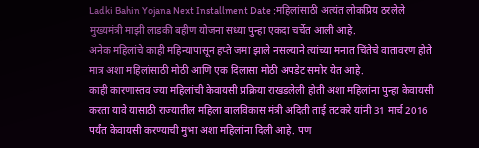Ladki Bahin Yojana Next Installment Date :महिलांसाठी अत्यंत लोकप्रिय ठरलेले मुख्यमंत्री माझी लाडकी बहीण योजना सध्या पुन्हा एकदा चर्चेत आली आहे.
अनेक महिलांचे काही महिन्यापासून हप्ते जमा झाले नसल्याने त्यांच्या मनात चिंतेचे वातावरण होते मात्र अशा महिलांसाठी मोठी आणि एक दिलासा मोठी अपडेट समोर येत आहे.
काही कारणास्तव ज्या महिलांची केवायसी प्रक्रिया राखडलेली होती अशा महिलांना पुन्हा केवायसी करता यावे यासाठी राज्यातील महिला बालविकास मंत्री अदिती ताई तटकरे यांनी 31 मार्च 2016 पर्यंत केवायसी करण्याची मुभा अशा महिलांना दिली आहे. पण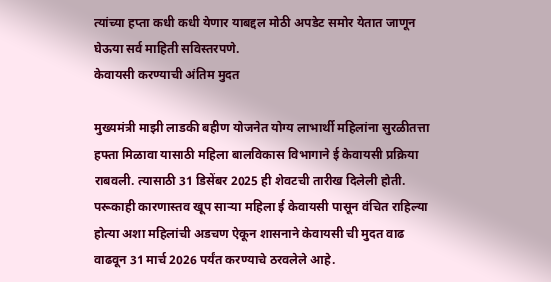त्यांच्या हप्ता कधी कधी येणार याबद्दल मोठी अपडेट समोर येतात जाणून घेऊया सर्व माहिती सविस्तरपणे.
केवायसी करण्याची अंतिम मुदत

मुख्यमंत्री माझी लाडकी बहीण योजनेत योग्य लाभार्थी महिलांना सुरळीतत्ता हफ्ता मिळावा यासाठी महिला बालविकास विभागाने ई केवायसी प्रक्रिया राबवली. त्यासाठी 31 डिसेंबर 2025 ही शेवटची तारीख दिलेली होती. परूकाही कारणास्तव खूप साऱ्या महिला ई केवायसी पासून वंचित राहिल्या होत्या अशा महिलांची अडचण ऐकून शासनाने केवायसी ची मुदत वाढ वाढवून 31 मार्च 2026 पर्यंत करण्याचे ठरवलेले आहे.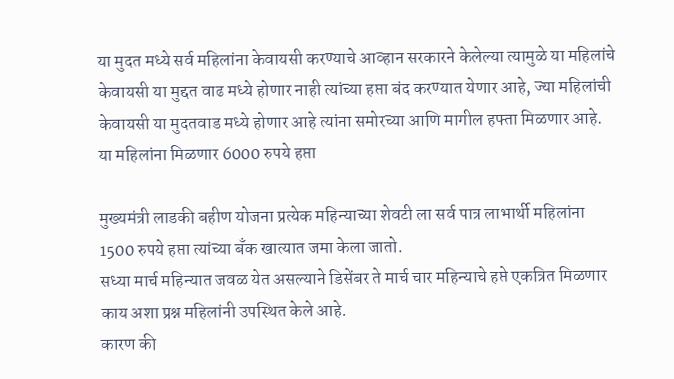या मुदत मध्ये सर्व महिलांना केवायसी करण्याचे आव्हान सरकारने केलेल्या त्यामुळे या महिलांचे केवायसी या मुद्दत वाढ मध्ये होणार नाही त्यांच्या हप्ता बंद करण्यात येणार आहे, ज्या महिलांची केवायसी या मुदतवाड मध्ये होणार आहे त्यांना समोरच्या आणि मागील हफ्ता मिळणार आहे.
या महिलांना मिळणार 6000 रुपये हप्ता

मुख्यमंत्री लाडकी बहीण योजना प्रत्येक महिन्याच्या शेवटी ला सर्व पात्र लाभार्थी महिलांना 1500 रुपये हप्ता त्यांच्या बँक खात्यात जमा केला जातो.
सध्या मार्च महिन्यात जवळ येत असल्याने डिसेंबर ते मार्च चार महिन्याचे हप्ते एकत्रित मिळणार काय अशा प्रश्न महिलांनी उपस्थित केले आहे.
कारण की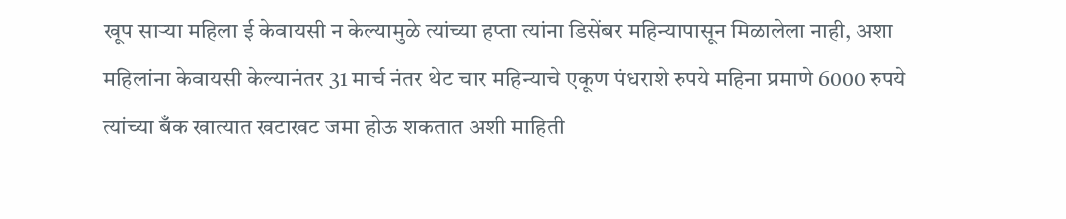खूप साऱ्या महिला ई केवायसी न केल्यामुळे त्यांच्या हप्ता त्यांना डिसेंबर महिन्यापासून मिळालेला नाही, अशा महिलांना केवायसी केल्यानंतर 31 मार्च नंतर थेट चार महिन्याचे एकूण पंधराशे रुपये महिना प्रमाणे 6000 रुपये त्यांच्या बँक खात्यात खटाखट जमा होऊ शकतात अशी माहिती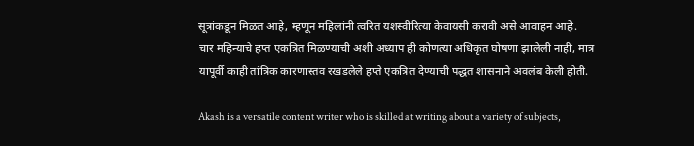सूत्रांकडून मिळत आहे, म्हणून महिलांनी त्वरित यशस्वीरित्या केवायसी करावी असे आवाहन आहे.
चार महिन्याचे हप्त एकत्रित मिळण्याची अशी अध्याप ही कोणत्या अधिकृत घोषणा झालेली नाही, मात्र यापूर्वी काही तांत्रिक कारणास्तव रखडलेले हप्ते एकत्रित देण्याची पद्धत शासनाने अवलंब केली होती.

Akash is a versatile content writer who is skilled at writing about a variety of subjects,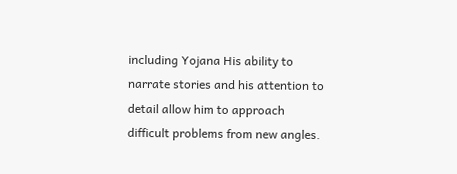including Yojana His ability to narrate stories and his attention to detail allow him to approach difficult problems from new angles.